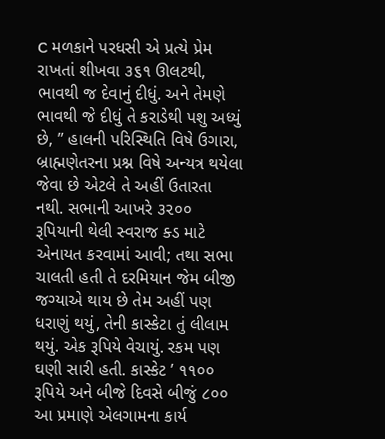C મળકાને પરધસી એ પ્રત્યે પ્રેમ રાખતાં શીખવા ૩૬૧ ઊલટથી, ભાવથી જ દેવાનું દીધું. અને તેમણે ભાવથી જે દીધું તે કરાડેથી પશુ અધ્યું છે, ” હાલની પરિસ્થિતિ વિષે ઉગારા, બ્રાહ્મણેતરના પ્રશ્ન વિષે અન્યત્ર થયેલા જેવા છે એટલે તે અહીં ઉતારતા નથી. સભાની આખરે ૩૨૦૦ રૂપિયાની થેલી સ્વરાજ ક્ડ માટે એનાયત કરવામાં આવી; તથા સભા ચાલતી હતી તે દરમિયાન જેમ બીજી જગ્યાએ થાય છે તેમ અહીં પણ ધરાણું થયું, તેની કાસ્કેટા તું લીલામ થયું. એક રૂપિયે વેચાયું. રકમ પણ ઘણી સારી હતી. કાસ્કેટ ’ ૧૧૦૦ રૂપિયે અને બીજે દિવસે બીજું ૮૦૦ આ પ્રમાણે એલગામના કાર્ય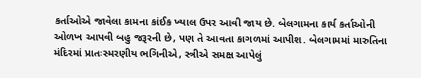કર્તાઓએ જાવેલા કામના કાંઈક ખ્યાલ ઉપર આવી જાય છે. બેલગામના કાર્ય કર્તાઓની ઓળખ આપવી બહુ જરૂરની છે, પણ તે આવતા કાગળમાં આપીશ. બેલગામમાં મારુતિના મંદિરમાં પ્રાતઃસ્મરણીય ભગિનીએ, સ્ત્રીએ સમક્ષ આપેલું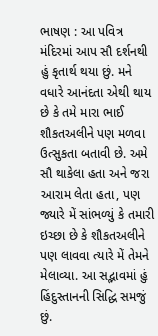ભાષણ : આ પવિત્ર મંદિરમાં આપ સૌ દર્શનથી હું કૃતાર્થ થયા છું. મને વધારે આનંદતા એથી થાય છે કે તમે મારા ભાઈ શૌકતઅલીને પણ મળવા ઉત્સુકતા બતાવી છે. અમે સૌ થાકેલા હતા અને જરા આરામ લેતા હતા, પણ જ્યારે મેં સાંભળ્યું કે તમારી ઇચ્છા છે કે શૌકતઅલીને પણ લાવવા ત્યારે મેં તેમને મેલાવ્યા. આ સદ્ભાવમાં હું હિંદુસ્તાનની સિદ્ધિ સમજું છું.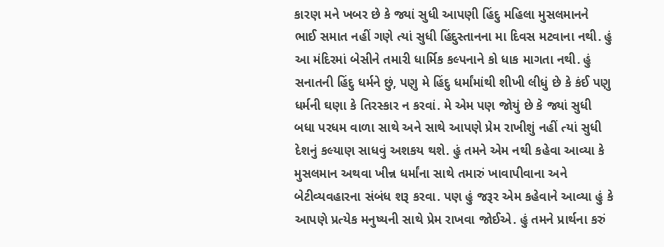કારણ મને ખબર છે કે જ્યાં સુધી આપણી હિંદુ મહિલા મુસલમાનને ભાઈ સમાત નહીં ગણે ત્યાં સુધી હિંદુસ્તાનના મા દિવસ મટવાના નથી. હું આ મંદિરમાં બેસીને તમારી ધાર્મિક કલ્પનાને કો ધાક માગતા નથી. હું સનાતની હિંદુ ધર્મને છું, પણુ મે હિંદુ ધર્માંમાંથી શીખી લીધું છે કે કંઈ પણુ ધર્મની ઘણા કે તિરસ્કાર ન કરવાં. મે એમ પણ જોયું છે કે જ્યાં સુધી બધા પરધમ વાળા સાથે અને સાથે આપણે પ્રેમ રાખીશું નહીં ત્યાં સુધી દેશનું કલ્યાણ સાધવું અશકય થશે. હું તમને એમ નથી કહેવા આવ્યા કે મુસલમાન અથવા ખીન્ન ધર્માંના સાથે તમારું ખાવાપીવાના અને બેટીવ્યવહારના સંબંધ શરૂ કરવા. પણ હું જરૂર એમ કહેવાને આવ્યા હું કે આપણે પ્રત્યેક મનુષ્યની સાથે પ્રેમ રાખવા જોઈએ. હું તમને પ્રાર્થના કરું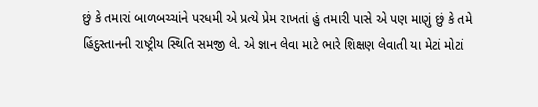છું કે તમારાં બાળબચ્ચાંને પરધમી એ પ્રત્યે પ્રેમ રાખતાં હું તમારી પાસે એ પણ માણું છું કે તમે હિંદુસ્તાનની રાષ્ટ્રીય સ્થિતિ સમજી લે. એ જ્ઞાન લેવા માટે ભારે શિક્ષણ લેવાતી યા મેટાં મોટાં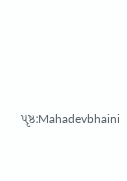પૃષ્ઠ:Mahadevbhaini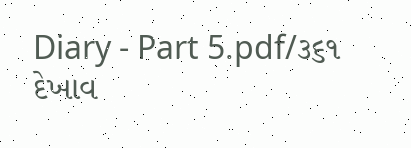Diary - Part 5.pdf/૩૬૧
દેખાવ